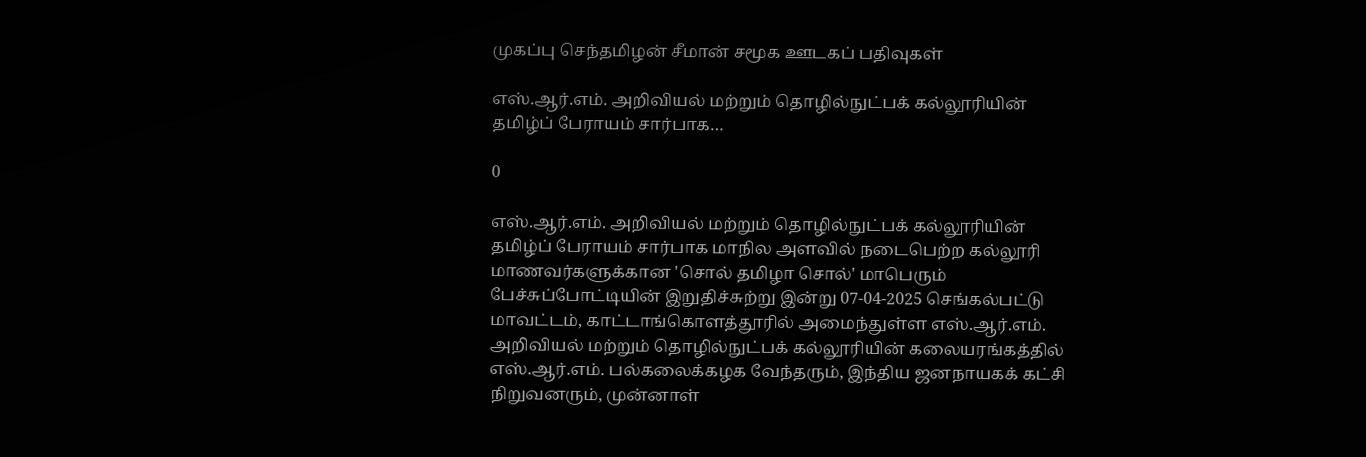முகப்பு செந்தமிழன் சீமான் சமூக ஊடகப் பதிவுகள்

எஸ்.ஆர்.எம். அறிவியல் மற்றும் தொழில்நுட்பக் கல்லூரியின் தமிழ்ப் பேராயம் சார்பாக…

0

எஸ்.ஆர்.எம். அறிவியல் மற்றும் தொழில்நுட்பக் கல்லூரியின் தமிழ்ப் பேராயம் சார்பாக மாநில அளவில் நடைபெற்ற கல்லூரி மாணவர்களுக்கான 'சொல் தமிழா சொல்' மாபெரும் பேச்சுப்போட்டியின் இறுதிச்சுற்று இன்று 07-04-2025 செங்கல்பட்டு மாவட்டம், காட்டாங்கொளத்தூரில் அமைந்துள்ள எஸ்.ஆர்.எம். அறிவியல் மற்றும் தொழில்நுட்பக் கல்லூரியின் கலையரங்கத்தில் எஸ்.ஆர்.எம். பல்கலைக்கழக வேந்தரும், இந்திய ஜனநாயகக் கட்சி நிறுவனரும், முன்னாள்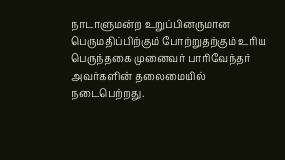நாடாளுமன்ற உறுப்பினருமான பெருமதிப்பிற்கும் போற்றுதற்கும் உரிய பெருந்தகை முனைவர் பாரிவேந்தர் அவர்களின் தலைமையில் நடைபெற்றது.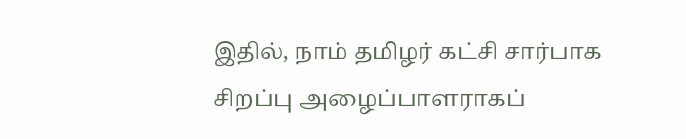இதில், நாம் தமிழர் கட்சி சார்பாக சிறப்பு அழைப்பாளராகப்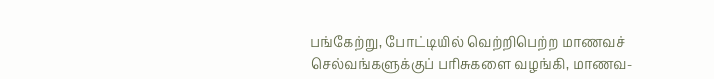பங்கேற்று, போட்டியில் வெற்றிபெற்ற மாணவச் செல்வங்களுக்குப் பரிசுகளை வழங்கி, மாணவ-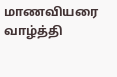மாணவியரை வாழ்த்தி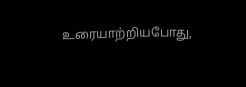உரையாற்றியபோது,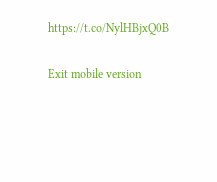https://t.co/NylHBjxQ0B

Exit mobile version